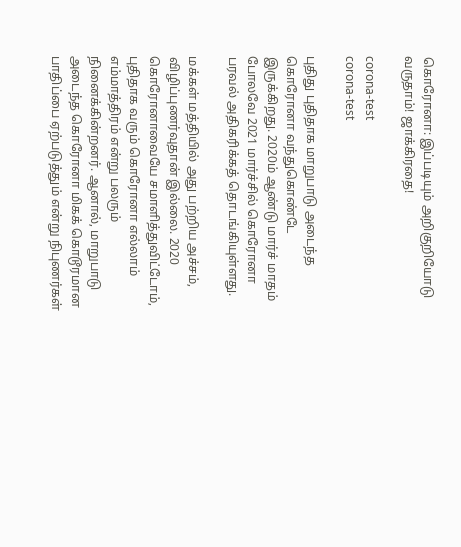கொரோனா: இப்படியும் அறிகுறியோடு வருதாம்! ஜாக்கிரதை!

corona-test
corona-test

புதிது புதிதாக மாறுபாடு அடைந்த கொரோனா வந்துகொண்டே இருக்கிறது. 2020ம் ஆண்டு மார்ச் மாதம் போலவே 2021 மார்ச்சில் கொரோனா பரவல் அதிகரிக்கத் தொடங்கியுள்ளது.

மக்கள் மத்தியில் அது பற்றிய அச்சம், விழிப்புணர்வுதான் இல்லை. 2020 கொரோனாவையே சமாளித்துவிட்டோம், புதிதாக வரும் கொரோனா எல்லாம் எம்மாத்திரம் என்று பலரும் நினைக்கின்றனர். ஆனால், மாறுபாடு அடைந்த கொரோனா மிகக் கொடூரமான பாதிப்பை ஏற்படுத்தும் என்று நிபுணர்கள்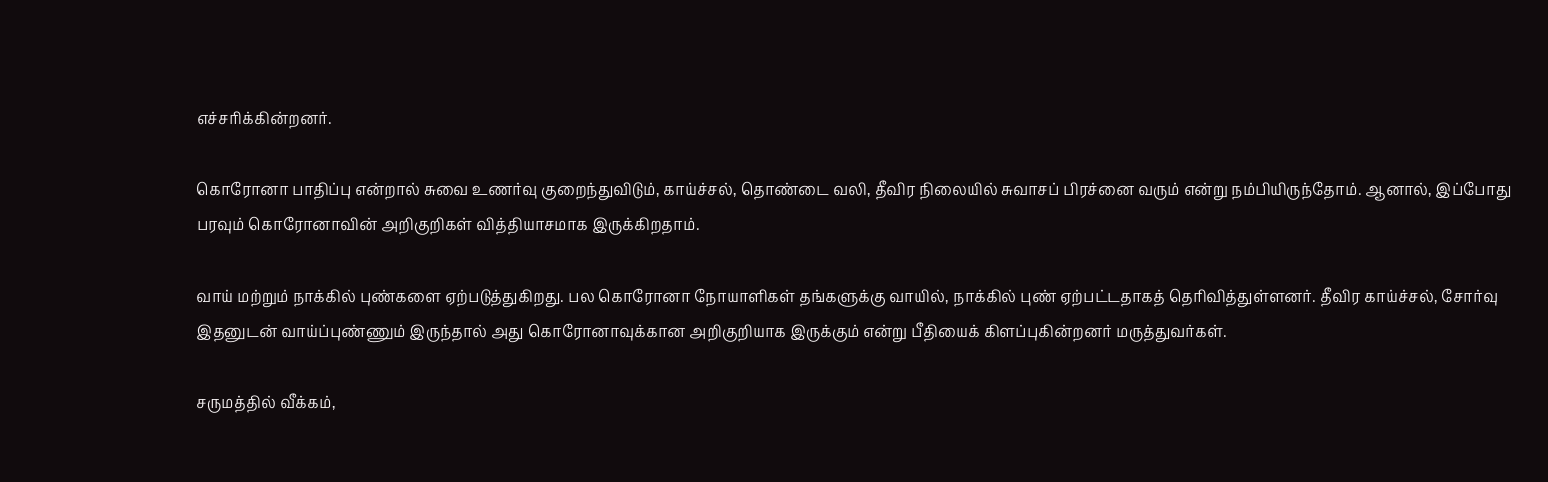எச்சரிக்கின்றனர்.

கொரோனா பாதிப்பு என்றால் சுவை உணர்வு குறைந்துவிடும், காய்ச்சல், தொண்டை வலி, தீவிர நிலையில் சுவாசப் பிரச்னை வரும் என்று நம்பியிருந்தோம். ஆனால், இப்போது பரவும் கொரோனாவின் அறிகுறிகள் வித்தியாசமாக இருக்கிறதாம்.

வாய் மற்றும் நாக்கில் புண்களை ஏற்படுத்துகிறது. பல கொரோனா நோயாளிகள் தங்களுக்கு வாயில், நாக்கில் புண் ஏற்பட்டதாகத் தெரிவித்துள்ளனர். தீவிர காய்ச்சல், சோர்வு இதனுடன் வாய்ப்புண்ணும் இருந்தால் அது கொரோனாவுக்கான அறிகுறியாக இருக்கும் என்று பீதியைக் கிளப்புகின்றனர் மருத்துவர்கள்.

சருமத்தில் வீக்கம்,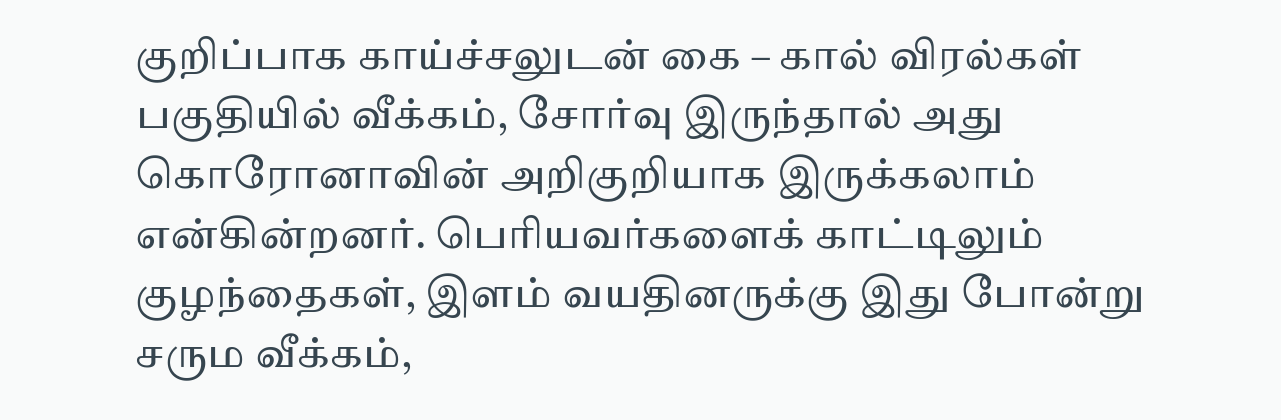குறிப்பாக காய்ச்சலுடன் கை – கால் விரல்கள் பகுதியில் வீக்கம், சோர்வு இருந்தால் அது கொரோனாவின் அறிகுறியாக இருக்கலாம் என்கின்றனர். பெரியவர்களைக் காட்டிலும் குழந்தைகள், இளம் வயதினருக்கு இது போன்று சரும வீக்கம்,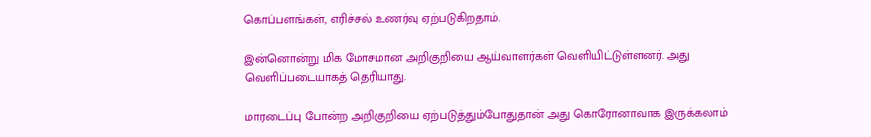கொப்பளங்கள், எரிச்சல் உணர்வு ஏற்படுகிறதாம்.

இன்னொன்று மிக மோசமான அறிகுறியை ஆய்வாளர்கள் வெளியிட்டுள்ளனர். அது வெளிப்படையாகத் தெரியாது.

மாரடைப்பு போன்ற அறிகுறியை ஏற்படுத்தும்போதுதான் அது கொரோனாவாக இருக்கலாம்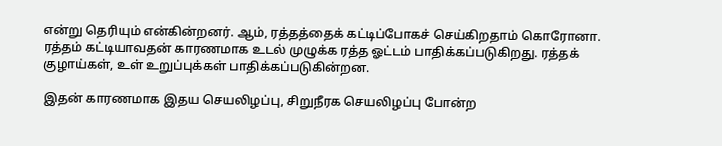என்று தெரியும் என்கின்றனர். ஆம், ரத்தத்தைக் கட்டிப்போகச் செய்கிறதாம் கொரோனா. ரத்தம் கட்டியாவதன் காரணமாக உடல் முழுக்க ரத்த ஓட்டம் பாதிக்கப்படுகிறது. ரத்தக் குழாய்கள், உள் உறுப்புக்கள் பாதிக்கப்படுகின்றன.

இதன் காரணமாக இதய செயலிழப்பு, சிறுநீரக செயலிழப்பு போன்ற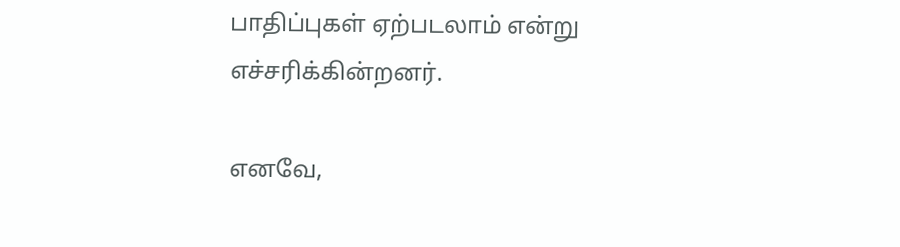பாதிப்புகள் ஏற்படலாம் என்று எச்சரிக்கின்றனர்.

எனவே,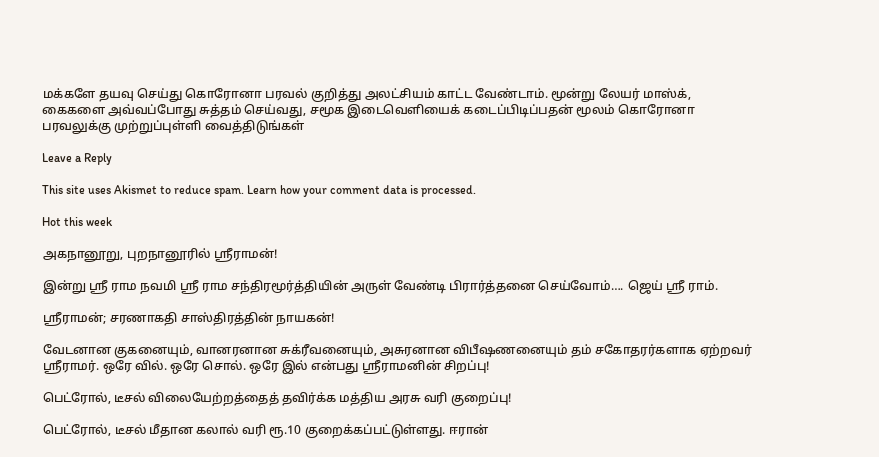மக்களே தயவு செய்து கொரோனா பரவல் குறித்து அலட்சியம் காட்ட வேண்டாம். மூன்று லேயர் மாஸ்க், கைகளை அவ்வப்போது சுத்தம் செய்வது, சமூக இடைவெளியைக் கடைப்பிடிப்பதன் மூலம் கொரோனா பரவலுக்கு முற்றுப்புள்ளி வைத்திடுங்கள்

Leave a Reply

This site uses Akismet to reduce spam. Learn how your comment data is processed.

Hot this week

அகநானூறு, புறநானூரில் ஸ்ரீராமன்!

இன்று ஸ்ரீ ராம நவமி ஸ்ரீ ராம சந்திரமூர்த்தியின் அருள் வேண்டி பிரார்த்தனை செய்வோம்…. ஜெய் ஸ்ரீ ராம்.

ஸ்ரீராமன்; சரணாகதி சாஸ்திரத்தின் நாயகன்!

வேடனான குகனையும், வானரனான சுக்ரீவனையும், அசுரனான விபீஷணனையும் தம் சகோதரர்களாக ஏற்றவர் ஸ்ரீராமர். ஒரே வில். ஒரே சொல். ஒரே இல் என்பது ஸ்ரீராமனின் சிறப்பு!

பெட்ரோல், டீசல் விலையேற்றத்தைத் தவிர்க்க மத்திய அரசு வரி குறைப்பு!

பெட்ரோல், டீசல் மீதான கலால் வரி ரூ.10 குறைக்கப்பட்டுள்ளது. ஈரான்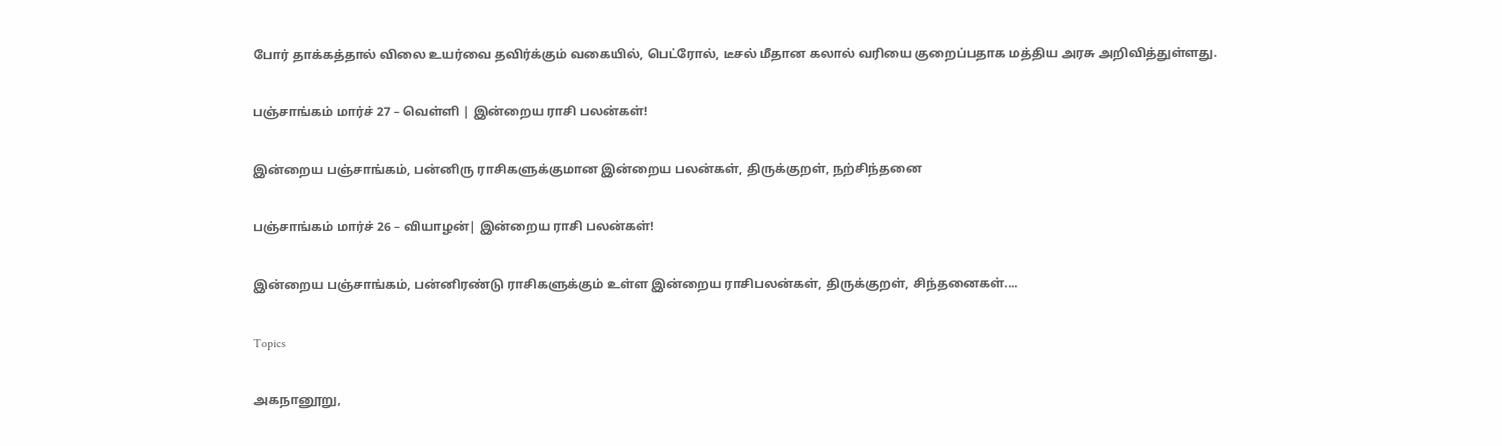போர் தாக்கத்தால் விலை உயர்வை தவிர்க்கும் வகையில், பெட்ரோல், டீசல் மீதான கலால் வரியை குறைப்பதாக மத்திய அரசு அறிவித்துள்ளது.

பஞ்சாங்கம் மார்ச் 27 – வெள்ளி | இன்றைய ராசி பலன்கள்!

இன்றைய பஞ்சாங்கம், பன்னிரு ராசிகளுக்குமான இன்றைய பலன்கள், திருக்குறள், நற்சிந்தனை

பஞ்சாங்கம் மார்ச் 26 – வியாழன்| இன்றைய ராசி பலன்கள்!

இன்றைய பஞ்சாங்கம், பன்னிரண்டு ராசிகளுக்கும் உள்ள இன்றைய ராசிபலன்கள், திருக்குறள், சிந்தனைகள்....

Topics

அகநானூறு,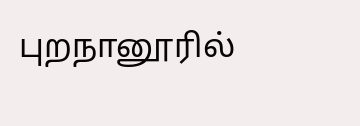புறநானூரில்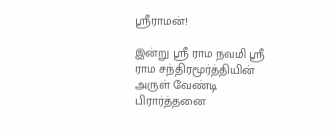ஸ்ரீராமன்!

இன்று ஸ்ரீ ராம நவமி ஸ்ரீ ராம சந்திரமூர்த்தியின் அருள் வேண்டி பிரார்த்தனை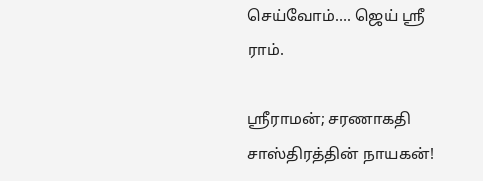செய்வோம்…. ஜெய் ஸ்ரீ ராம்.

ஸ்ரீராமன்; சரணாகதி சாஸ்திரத்தின் நாயகன்!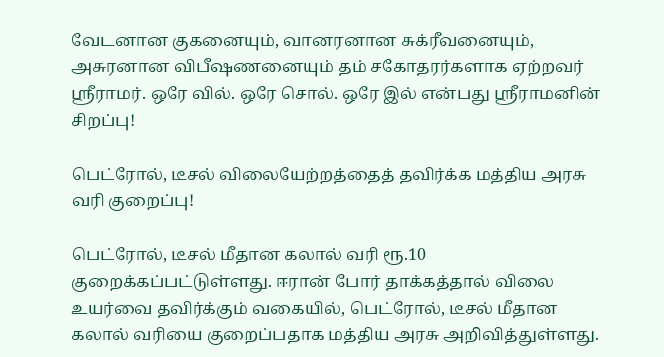வேடனான குகனையும், வானரனான சுக்ரீவனையும், அசுரனான விபீஷணனையும் தம் சகோதரர்களாக ஏற்றவர் ஸ்ரீராமர். ஒரே வில். ஒரே சொல். ஒரே இல் என்பது ஸ்ரீராமனின் சிறப்பு!

பெட்ரோல், டீசல் விலையேற்றத்தைத் தவிர்க்க மத்திய அரசு வரி குறைப்பு!

பெட்ரோல், டீசல் மீதான கலால் வரி ரூ.10 குறைக்கப்பட்டுள்ளது. ஈரான் போர் தாக்கத்தால் விலை உயர்வை தவிர்க்கும் வகையில், பெட்ரோல், டீசல் மீதான கலால் வரியை குறைப்பதாக மத்திய அரசு அறிவித்துள்ளது.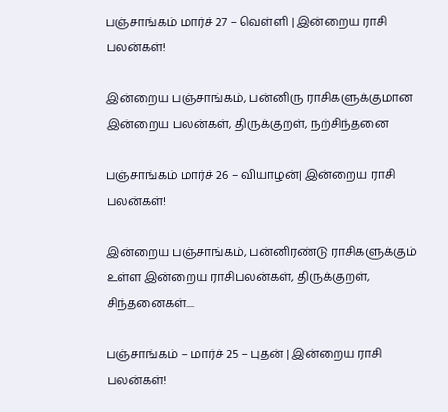பஞ்சாங்கம் மார்ச் 27 – வெள்ளி | இன்றைய ராசி பலன்கள்!

இன்றைய பஞ்சாங்கம், பன்னிரு ராசிகளுக்குமான இன்றைய பலன்கள், திருக்குறள், நற்சிந்தனை

பஞ்சாங்கம் மார்ச் 26 – வியாழன்| இன்றைய ராசி பலன்கள்!

இன்றைய பஞ்சாங்கம், பன்னிரண்டு ராசிகளுக்கும் உள்ள இன்றைய ராசிபலன்கள், திருக்குறள், சிந்தனைகள்....

பஞ்சாங்கம் – மார்ச் 25 – புதன் | இன்றைய ராசி பலன்கள்!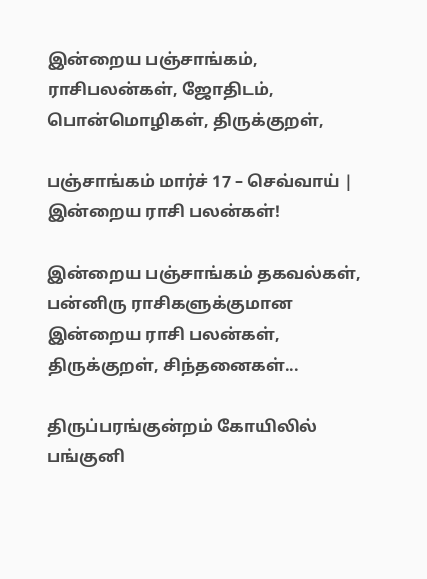இன்றைய பஞ்சாங்கம், ராசிபலன்கள், ஜோதிடம், பொன்மொழிகள், திருக்குறள்,

பஞ்சாங்கம் மார்ச் 17 – செவ்வாய் | இன்றைய ராசி பலன்கள்!

இன்றைய பஞ்சாங்கம் தகவல்கள், பன்னிரு ராசிகளுக்குமான இன்றைய ராசி பலன்கள், திருக்குறள், சிந்தனைகள்...

திருப்பரங்குன்றம் கோயிலில் பங்குனி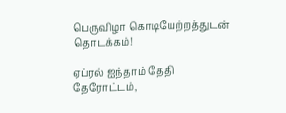பெருவிழா கொடியேற்றத்துடன் தொடக்கம்!

ஏப்ரல் ஐந்தாம் தேதி தேரோட்டம்,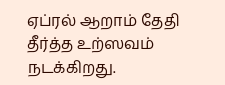ஏப்ரல் ஆறாம் தேதி தீர்த்த உற்ஸவம் நடக்கிறது.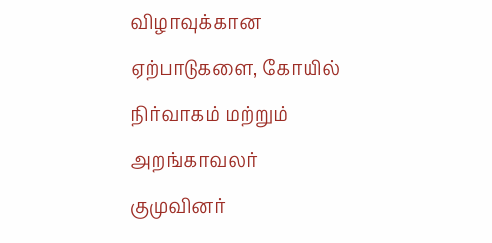விழாவுக்கான ஏற்பாடுகளை, கோயில் நிர்வாகம் மற்றும் அறங்காவலர் குமுவினர்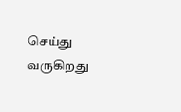செய்து வருகிறது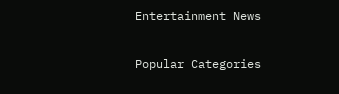Entertainment News

Popular Categories